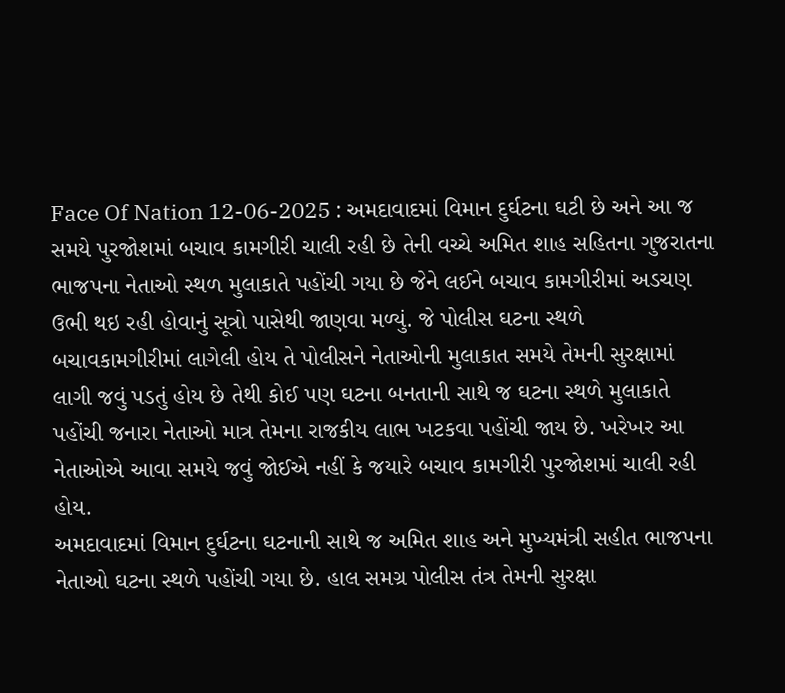Face Of Nation 12-06-2025 : અમદાવાદમાં વિમાન દુર્ઘટના ઘટી છે અને આ જ સમયે પુરજોશમાં બચાવ કામગીરી ચાલી રહી છે તેની વચ્ચે અમિત શાહ સહિતના ગુજરાતના ભાજપના નેતાઓ સ્થળ મુલાકાતે પહોંચી ગયા છે જેને લઈને બચાવ કામગીરીમાં અડચણ ઉભી થઇ રહી હોવાનું સૂત્રો પાસેથી જાણવા મળ્યું. જે પોલીસ ઘટના સ્થળે બચાવકામગીરીમાં લાગેલી હોય તે પોલીસને નેતાઓની મુલાકાત સમયે તેમની સુરક્ષામાં લાગી જવું પડતું હોય છે તેથી કોઈ પણ ઘટના બનતાની સાથે જ ઘટના સ્થળે મુલાકાતે પહોંચી જનારા નેતાઓ માત્ર તેમના રાજકીય લાભ ખટકવા પહોંચી જાય છે. ખરેખર આ નેતાઓએ આવા સમયે જવું જોઈએ નહીં કે જયારે બચાવ કામગીરી પુરજોશમાં ચાલી રહી હોય.
અમદાવાદમાં વિમાન દુર્ઘટના ઘટનાની સાથે જ અમિત શાહ અને મુખ્યમંત્રી સહીત ભાજપના નેતાઓ ઘટના સ્થળે પહોંચી ગયા છે. હાલ સમગ્ર પોલીસ તંત્ર તેમની સુરક્ષા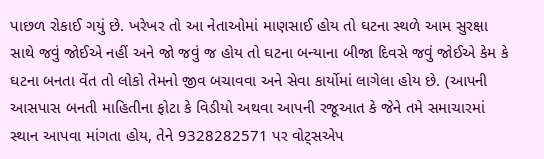પાછળ રોકાઈ ગયું છે. ખરેખર તો આ નેતાઓમાં માણસાઈ હોય તો ઘટના સ્થળે આમ સુરક્ષા સાથે જવું જોઈએ નહીં અને જો જવું જ હોય તો ઘટના બન્યાના બીજા દિવસે જવું જોઈએ કેમ કે ઘટના બનતા વેંત તો લોકો તેમનો જીવ બચાવવા અને સેવા કાર્યોમાં લાગેલા હોય છે. (આપની આસપાસ બનતી માહિતીના ફોટા કે વિડીયો અથવા આપની રજૂઆત કે જેને તમે સમાચારમાં સ્થાન આપવા માંગતા હોય, તેને 9328282571 પર વોટ્સએપ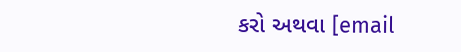કરો અથવા [email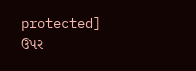protected] ઉપર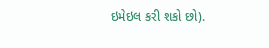ઇમેઇલ કરી શકો છો).